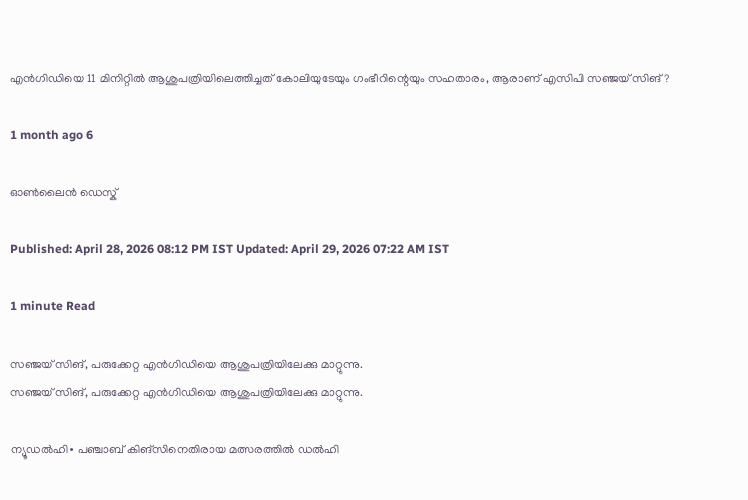എൻഗിഡിയെ 11 മിനിറ്റിൽ ആശുപത്രിയിലെത്തിച്ചത് കോലിയുടേയും ഗംഭീറിന്റെയും സഹതാരം, ആരാണ് എസിപി സഞ്ജയ് സിങ്?

1 month ago 6

ഓൺലൈൻ ഡെസ്ക്

Published: April 28, 2026 08:12 PM IST Updated: April 29, 2026 07:22 AM IST

1 minute Read

സഞ്ജയ് സിങ്, പരുക്കേറ്റ എൻഗിഡിയെ ആശുപത്രിയിലേക്കു മാറ്റുന്നു.
സഞ്ജയ് സിങ്, പരുക്കേറ്റ എൻഗിഡിയെ ആശുപത്രിയിലേക്കു മാറ്റുന്നു.

ന്യൂഡൽഹി∙ പഞ്ചാബ് കിങ്സിനെതിരായ മത്സരത്തിൽ ഡൽഹി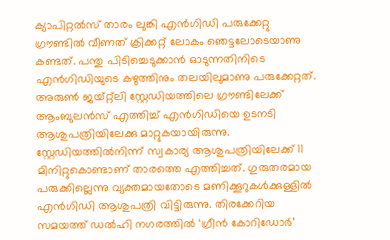ക്യാപിറ്റൽസ് താരം ലുങ്കി എൻഗിഡി പരുക്കേറ്റു ഗ്രൗണ്ടിൽ വീണത് ക്രിക്കറ്റ് ലോകം ഞെട്ടലോടെയാണു കണ്ടത്. പന്തു പിടിച്ചെടുക്കാൻ ഓടുന്നതിനിട‌െ എൻഗിഡിയുടെ കഴുത്തിനും തലയിലുമാണു പരുക്കേറ്റത്. അരുൺ ജയ്റ്റ്‍ലി സ്റ്റേഡിയത്തിലെ ഗ്രൗണ്ടിലേക്ക് ആംബുലൻസ് എത്തിച്ച് എൻഗിഡിയെ ഉടനടി ആശുപത്രിയിലേക്കു മാറ്റുകയായിരുന്നു. സ്റ്റേഡിയത്തിൽനിന്ന് സ്വകാര്യ ആശുപത്രിയിലേക്ക് 11 മിനിറ്റുകൊണ്ടാണ് താരത്തെ എത്തിച്ചത്. ഗുരുതരമായ പരുക്കില്ലെന്നു വ്യക്തമായതോടെ മണിക്കൂറുകൾക്കുള്ളില്‍ എൻ‍ഗിഡി ആശുപത്രി വിട്ടിരുന്നു. തിരക്കേറിയ സമയത്ത് ഡൽഹി നഗരത്തിൽ ‘ഗ്രീൻ കോറിഡോർ’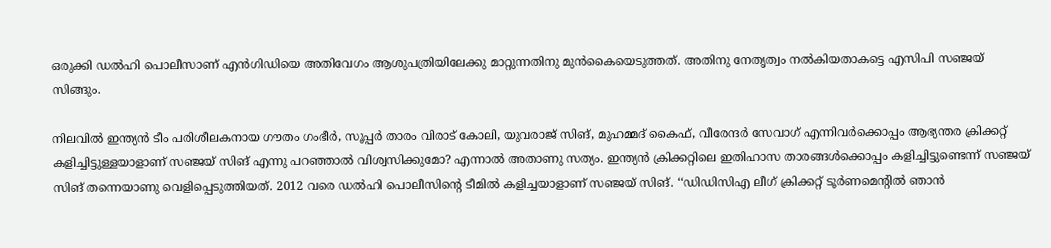ഒരുക്കി ‍ഡൽഹി പൊലീസാണ് എൻഗിഡിയെ അതിവേഗം ആശുപത്രിയിലേക്കു മാറ്റുന്നതിനു മുന്‍കൈയെടുത്തത്. അതിനു നേതൃത്വം നൽകിയതാകട്ടെ എസിപി സഞ്ജയ് സിങ്ങും.

നിലവിൽ ഇന്ത്യൻ ടീം പരിശീലകനായ ഗൗതം ഗംഭീര്‍, സൂപ്പർ താരം വിരാട് കോലി, യുവരാജ് സിങ്, മുഹമ്മദ് കൈഫ്, വീരേന്ദര്‍ സേവാഗ് എന്നിവർക്കൊപ്പം ആഭ്യന്തര ക്രിക്കറ്റ് കളിച്ചിട്ടുള്ളയാളാണ് സഞ്ജയ് സിങ് എന്നു പറഞ്ഞാൽ വിശ്വസിക്കുമോ? എന്നാൽ അതാണു സത്യം. ഇന്ത്യൻ ക്രിക്കറ്റിലെ ഇതിഹാസ താരങ്ങൾക്കൊപ്പം കളിച്ചിട്ടുണ്ടെന്ന് സഞ്ജയ് സിങ് തന്നെയാണു വെളിപ്പെടുത്തിയത്. 2012 വരെ ഡൽഹി പൊലീസിന്റെ ടീമിൽ കളിച്ചയാളാണ് സഞ്ജയ് സിങ്. ‘‘ഡിഡിസിഎ ലീഗ് ക്രിക്കറ്റ് ടൂർണമെന്റിൽ ഞാൻ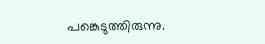പങ്കെടുത്തിരുന്നു.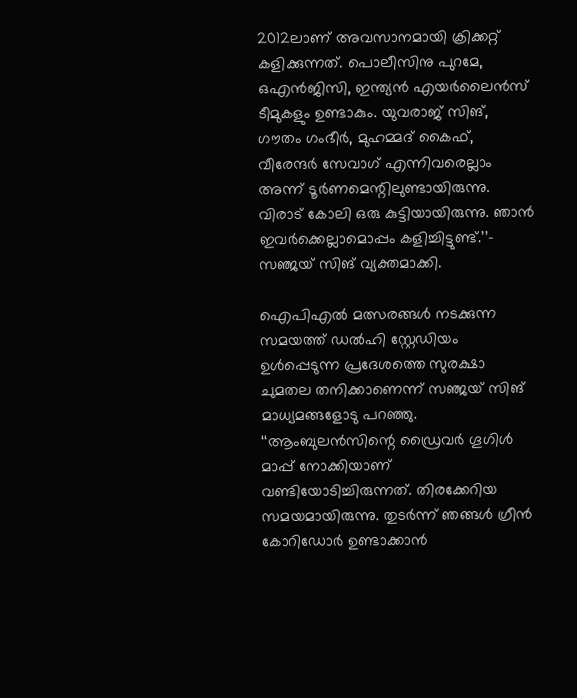2012ലാണ് അവസാനമായി ക്രിക്കറ്റ് കളിക്കുന്നത്. പൊലീസിനു പുറമേ, ഒഎൻജിസി, ഇന്ത്യൻ എയർലൈൻസ് ടീമുകളും ഉണ്ടാകും. യുവരാജ് സിങ്, ഗൗതം ഗംഭീർ, മുഹമ്മദ് കൈഫ്, വീരേന്ദർ സേവാഗ് എന്നിവരെല്ലാം അന്ന് ടൂർണമെന്റിലുണ്ടായിരുന്നു. വിരാട് കോലി ഒരു കുട്ടിയായിരുന്നു. ഞാൻ ഇവർക്കെല്ലാമൊപ്പം കളിച്ചിട്ടുണ്ട്.’’– സഞ്ജയ് സിങ് വ്യക്തമാക്കി.

ഐപിഎല്‍ മത്സരങ്ങൾ നടക്കുന്ന സമയത്ത് ഡൽഹി സ്റ്റേഡിയം ഉൾപ്പെടുന്ന പ്രദേശത്തെ സുരക്ഷാ ചുമതല തനിക്കാണെന്ന് സഞ്ജയ് സിങ് മാധ്യമങ്ങളോടു പറഞ്ഞു. ‘‘ആംബുലൻസിന്റെ ഡ്രൈവർ ഗൂഗിൾ മാപ്പ് നോക്കിയാണ് വണ്ടിയോടിച്ചിരുന്നത്. തിരക്കേറിയ സമയമായിരുന്നു. തുടർന്ന് ഞങ്ങൾ ഗ്രീൻ കോറി‍ഡോർ ഉണ്ടാക്കാൻ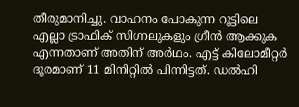തീരുമാനിച്ചു. വാഹനം പോകുന്ന റൂട്ടിലെ എല്ലാ ട്രാഫിക് സിഗ്നലുകളും ഗ്രീൻ ആക്കുക എന്നതാണ് അതിന് അർഥം. എട്ട് കിലോമീറ്റർ ദൂരമാണ് 11 മിനിറ്റിൽ പിന്നിട്ടത്. ഡൽഹി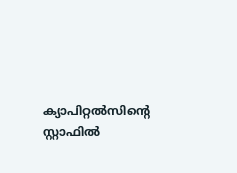ക്യാപിറ്റൽസിന്റെ സ്റ്റാഫിൽ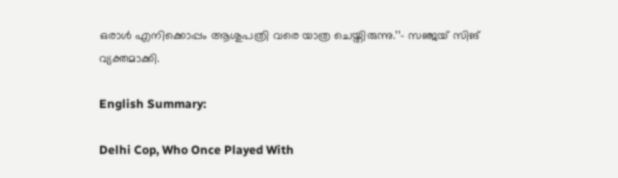ഒരാൾ എനിക്കൊപ്പം ആശുപത്രി വരെ യാത്ര ചെയ്തിരുന്നു.’’– സഞ്ജയ് സിങ് വ്യക്തമാക്കി.

English Summary:

Delhi Cop, Who Once Played With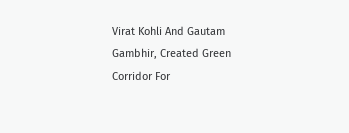Virat Kohli And Gautam Gambhir, Created Green Corridor For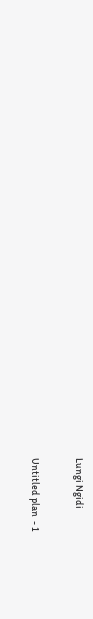Lungi Ngidi

Untitled plan  - 1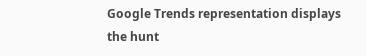Google Trends representation displays the hunt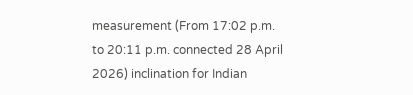measurement (From 17:02 p.m. to 20:11 p.m. connected 28 April 2026) inclination for Indian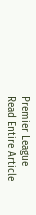Premier League
Read Entire Article